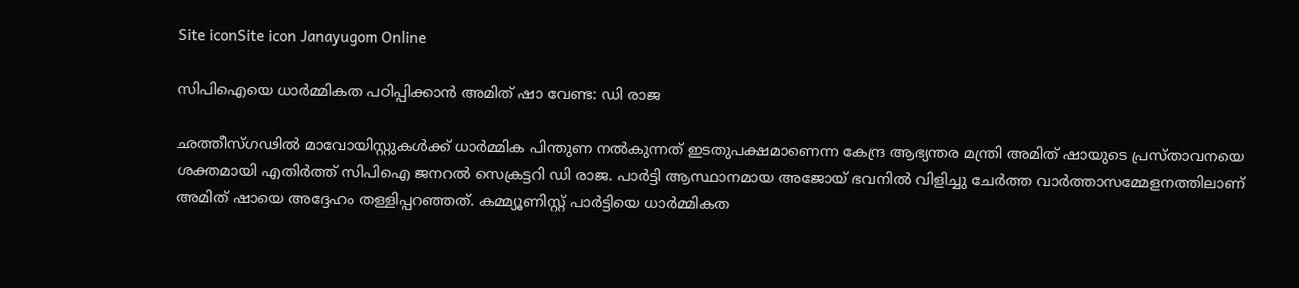Site iconSite icon Janayugom Online

സിപിഐയെ ധാര്‍മ്മികത പഠിപ്പിക്കാന്‍ അമിത് ഷാ വേണ്ട: ഡി രാജ

ഛത്തീസ്ഗഢില്‍ മാവോയിസ്റ്റുകള്‍ക്ക് ധാര്‍മ്മിക പിന്തുണ നല്‍കുന്നത് ഇടതുപക്ഷമാണെന്ന കേന്ദ്ര ആഭ്യന്തര മന്ത്രി അമിത് ഷായുടെ പ്രസ്താവനയെ ശക്തമായി എതിര്‍ത്ത് സിപിഐ ജനറല്‍ സെക്രട്ടറി ഡി രാജ. പാര്‍ട്ടി ആസ്ഥാനമായ അജോയ് ഭവനില്‍ വിളിച്ചു ചേര്‍ത്ത വാര്‍ത്താസമ്മേളനത്തിലാണ് അമിത് ഷായെ അദ്ദേഹം തള്ളിപ്പറഞ്ഞത്. കമ്മ്യൂണിസ്റ്റ് പാര്‍ട്ടിയെ ധാര്‍മ്മികത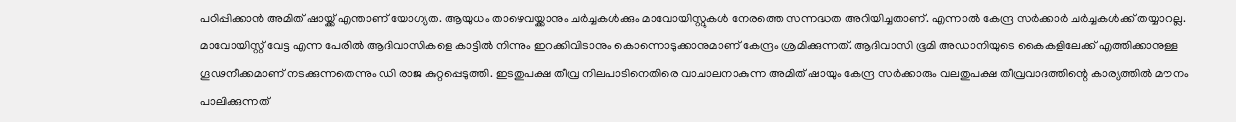പഠിപ്പിക്കാന്‍ അമിത് ഷായ്ക്ക് എന്താണ് യോഗ്യത. ആയുധം താഴെവയ്ക്കാനും ചര്‍ച്ചകള്‍ക്കും മാവോയിസ്റ്റുകള്‍ നേരത്തെ സന്നദ്ധത അറിയിച്ചതാണ്. എന്നാല്‍ കേന്ദ്ര സര്‍ക്കാര്‍ ചര്‍ച്ചകള്‍ക്ക് തയ്യാറല്ല. മാവോയിസ്റ്റ് വേട്ട എന്ന പേരില്‍ ആദിവാസികളെ കാട്ടില്‍ നിന്നും ഇറക്കിവിടാനും കൊന്നൊടുക്കാനുമാണ് കേന്ദ്രം ശ്രമിക്കുന്നത്. ആദിവാസി ഭൂമി അഡാനിയുടെ കൈകളിലേക്ക് എത്തിക്കാനുള്ള ഗൂഢനീക്കമാണ് നടക്കുന്നതെന്നും ഡി രാജ കുറ്റപ്പെടുത്തി. ഇടതുപക്ഷ തീവ്ര നിലപാടിനെതിരെ വാചാലനാകുന്ന അമിത് ഷായും കേന്ദ്ര സര്‍ക്കാരും വലതുപക്ഷ തീവ്രവാദത്തിന്റെ കാര്യത്തില്‍ മൗനം പാലിക്കുന്നത്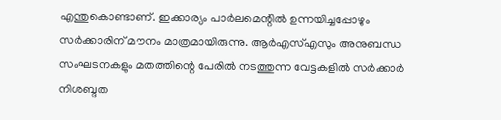എന്തുകൊണ്ടാണ്. ഇക്കാര്യം പാര്‍ലമെന്റില്‍ ഉന്നയിച്ചപ്പോഴും സര്‍ക്കാരിന് മൗനം മാത്രമായിരുന്നു. ആര്‍എസ്എസും അനുബന്ധ സംഘടനകളും മതത്തിന്റെ പേരില്‍ നടത്തുന്ന വേട്ടകളില്‍ സര്‍ക്കാര്‍ നിശബ്ദത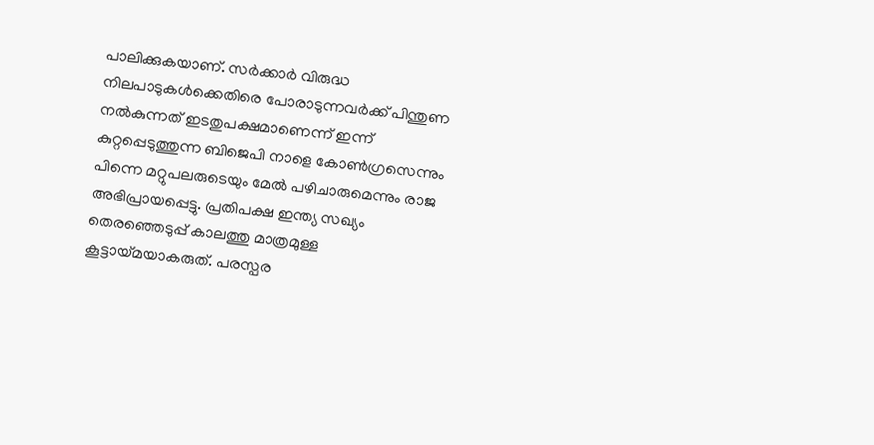പാലിക്കുകയാണ്. സര്‍ക്കാര്‍ വിരുദ്ധ നിലപാടുകള്‍ക്കെതിരെ പോരാടുന്നവര്‍ക്ക് പിന്തുണ നല്‍കുന്നത് ഇടതുപക്ഷമാണെന്ന് ഇന്ന് കുറ്റപ്പെടുത്തുന്ന ബിജെപി നാളെ കോണ്‍ഗ്രസെന്നും പിന്നെ മറ്റുപലരുടെയും മേല്‍ പഴിചാരുമെന്നും രാജ അഭിപ്രായപ്പെട്ടു. പ്രതിപക്ഷ ഇന്ത്യ സഖ്യം തെരഞ്ഞെടുപ്പ് കാലത്തു മാത്രമുള്ള കൂട്ടായ്മയാകരുത്. പരസ്പര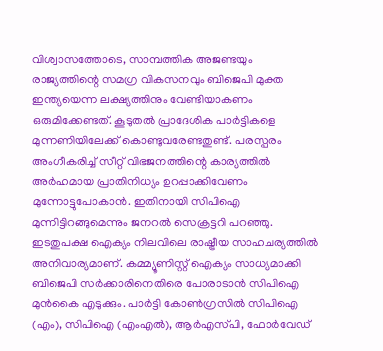വിശ്വാസത്തോടെ, സാമ്പത്തിക അജണ്ടയും രാജ്യത്തിന്റെ സമഗ്ര വികസനവും ബിജെപി മുക്ത ഇന്ത്യയെന്ന ലക്ഷ്യത്തിനും വേണ്ടിയാകണം ഒരുമിക്കേണ്ടത്. കൂടുതല്‍ പ്രാദേശിക പാര്‍ട്ടികളെ മുന്നണിയിലേക്ക് കൊണ്ടുവരേണ്ടതുണ്ട്. പരസ്പരം അംഗീകരിച്ച് സീറ്റ് വിഭജനത്തിന്റെ കാര്യത്തില്‍ അര്‍ഹമായ പ്രാതിനിധ്യം ഉറപ്പാക്കിവേണം മുന്നോട്ടുപോകാന്‍. ഇതിനായി സിപിഐ മുന്നിട്ടിറങ്ങുമെന്നും ജനറല്‍ സെക്രട്ടറി പറഞ്ഞു. ഇടതുപക്ഷ ഐക്യം നിലവിലെ രാഷ്ട്രീയ സാഹചര്യത്തില്‍ അനിവാര്യമാണ്. കമ്മ്യൂണിസ്റ്റ് ഐക്യം സാധ്യമാക്കി ബിജെപി സര്‍ക്കാരിനെതിരെ പോരാടാന്‍ സിപിഐ മുന്‍കൈ എടുക്കും. പാര്‍ട്ടി കോണ്‍ഗ്രസില്‍ സിപിഐ (എം), സിപിഐ (എംഎല്‍), ആര്‍എസ്‌പി, ഫോര്‍വേഡ്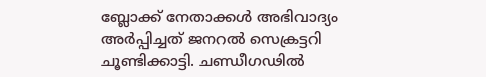ബ്ലോക്ക് നേതാക്കള്‍ അഭിവാദ്യം അര്‍പ്പിച്ചത് ജനറല്‍ സെക്രട്ടറി ചൂണ്ടിക്കാട്ടി. ചണ്ഡീഗഢില്‍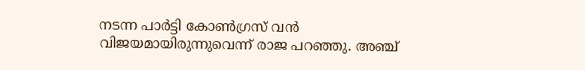നടന്ന പാര്‍ട്ടി കോണ്‍ഗ്രസ് വന്‍ വിജയമായിരുന്നുവെന്ന് രാജ പറഞ്ഞു. അഞ്ച്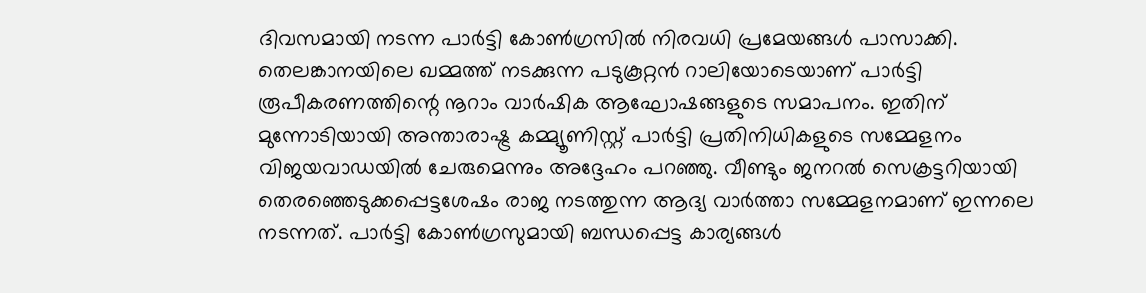ദിവസമായി നടന്ന പാര്‍ട്ടി കോണ്‍ഗ്രസില്‍ നിരവധി പ്രമേയങ്ങള്‍ പാസാക്കി. തെലങ്കാനയിലെ ഖമ്മത്ത് നടക്കുന്ന പടുകൂറ്റന്‍ റാലിയോടെയാണ് പാര്‍ട്ടി രൂപീകരണത്തിന്റെ നൂറാം വാര്‍ഷിക ആഘോഷങ്ങളുടെ സമാപനം. ഇതിന് മുന്നോടിയായി അന്താരാഷ്ട്ര കമ്മ്യൂണിസ്റ്റ് പാര്‍ട്ടി പ്രതിനിധികളുടെ സമ്മേളനം വിജയവാഡയില്‍ ചേരുമെന്നും അദ്ദേഹം പറഞ്ഞു. വീണ്ടും ജനറല്‍ സെക്രട്ടറിയായി തെരഞ്ഞെടുക്കപ്പെട്ടശേഷം രാജ നടത്തുന്ന ആദ്യ വാര്‍ത്താ സമ്മേളനമാണ് ഇന്നലെ നടന്നത്. പാര്‍ട്ടി കോണ്‍ഗ്രസുമായി ബന്ധപ്പെട്ട കാര്യങ്ങള്‍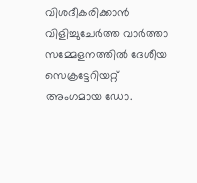വിശദീകരിക്കാന്‍ വിളിച്ചുചേര്‍ത്ത വാര്‍ത്താ സമ്മേളനത്തില്‍ ദേശീയ സെക്രട്ടേറിയറ്റ് അംഗമായ ഡോ.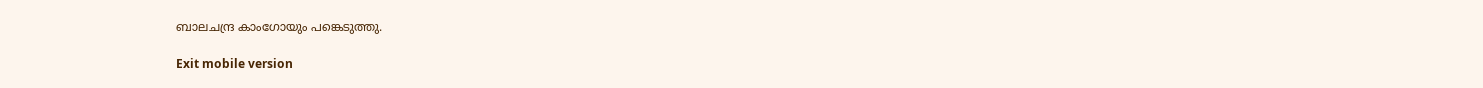ബാലചന്ദ്ര കാംഗോയും പങ്കെടുത്തു.

Exit mobile version